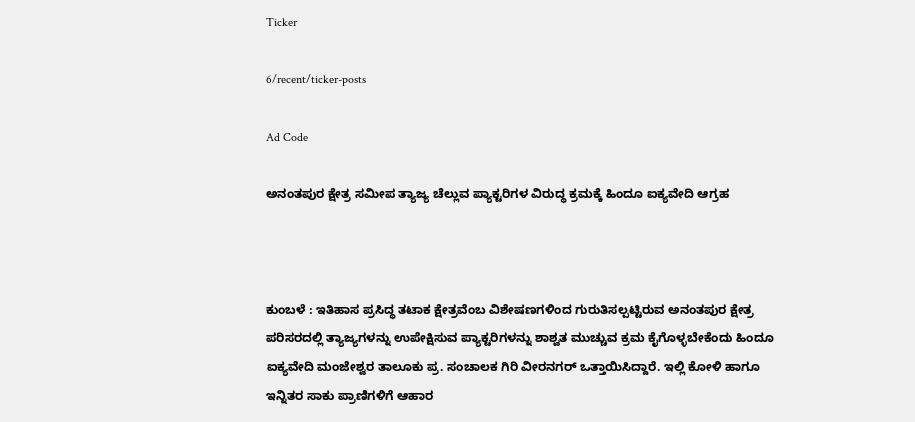Ticker

6/recent/ticker-posts

Ad Code

ಅನಂತಪುರ ಕ್ಷೇತ್ರ ಸಮೀಪ ತ್ಯಾಜ್ಯ ಚೆಲ್ಲುವ ಪ್ಯಾಕ್ಟರಿಗಳ ವಿರುದ್ಧ ಕ್ರಮಕ್ಕೆ ಹಿಂದೂ ಐಕ್ಯವೇದಿ ಆಗ್ರಹ



ಕುಂಬಳೆ : ಇತಿಹಾಸ ಪ್ರಸಿದ್ಧ ತಟಾಕ ಕ್ಷೇತ್ರವೆಂಬ ವಿಶೇಷಣಗಳಿಂದ ಗುರುತಿಸಲ್ಪಟ್ಟಿರುವ ಅನಂತಪುರ ಕ್ಷೇತ್ರ ಪರಿಸರದಲ್ಲಿ ತ್ಯಾಜ್ಯಗಳನ್ನು ಉಪೇಕ್ಷಿಸುವ ಪ್ಯಾಕ್ಟರಿಗಳನ್ನು ಶಾಶ್ವತ ಮುಚ್ಚುವ ಕ್ರಮ ಕೈಗೊಳ್ಳಬೇಕೆಂದು ಹಿಂದೂ ಐಕ್ಯವೇದಿ ಮಂಜೇಶ್ವರ ತಾಲೂಕು ಪ್ರ. ಸಂಚಾಲಕ ಗಿರಿ ವೀರನಗರ್ ಒತ್ತಾಯಿಸಿದ್ದಾರೆ. ಇಲ್ಲಿ ಕೋಳಿ ಹಾಗೂ ಇನ್ನಿತರ ಸಾಕು ಪ್ರಾಣಿಗಳಿಗೆ ಆಹಾರ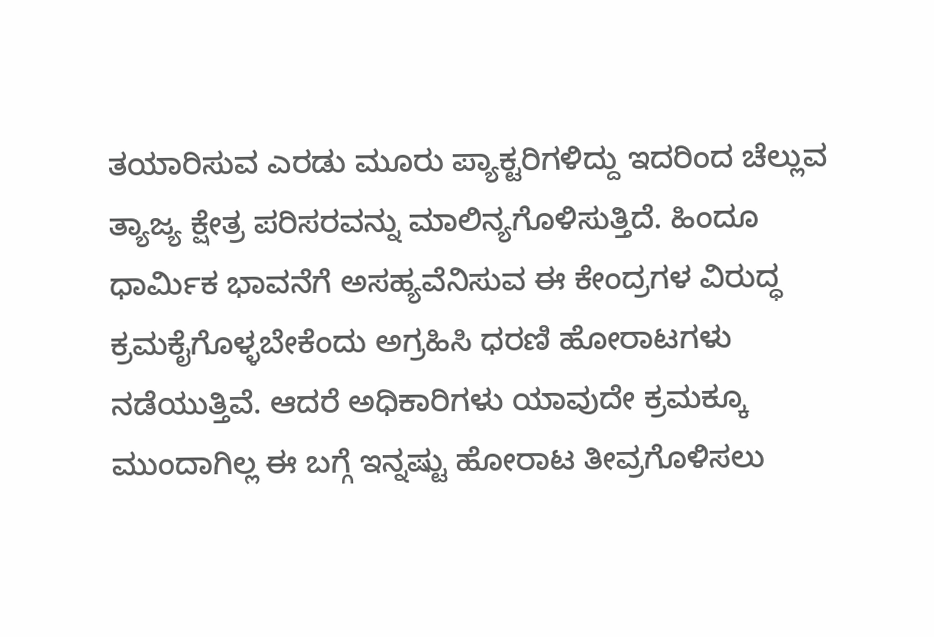ತಯಾರಿಸುವ ಎರಡು ಮೂರು ಪ್ಯಾಕ್ಟರಿಗಳಿದ್ದು ಇದರಿಂದ ಚೆಲ್ಲುವ ತ್ಯಾಜ್ಯ ಕ್ಷೇತ್ರ ಪರಿಸರವನ್ನು ಮಾಲಿನ್ಯಗೊಳಿಸುತ್ತಿದೆ. ಹಿಂದೂ ಧಾರ್ಮಿಕ ಭಾವನೆಗೆ ಅಸಹ್ಯವೆನಿಸುವ ಈ ಕೇಂದ್ರಗಳ ವಿರುದ್ಧ ಕ್ರಮಕೈಗೊಳ್ಳಬೇಕೆಂದು ಅಗ್ರಹಿಸಿ ಧರಣಿ ಹೋರಾಟಗಳು ನಡೆಯುತ್ತಿವೆ. ಆದರೆ ಅಧಿಕಾರಿಗಳು ಯಾವುದೇ ಕ್ರಮಕ್ಕೂ ಮುಂದಾಗಿಲ್ಲ ಈ ಬಗ್ಗೆ ಇನ್ನಷ್ಟು ಹೋರಾಟ ತೀವ್ರಗೊಳಿಸಲು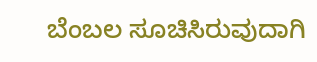ಬೆಂಬಲ ಸೂಚಿಸಿರುವುದಾಗಿ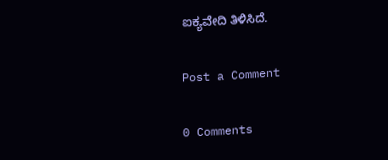ಐಕ್ಯವೇದಿ ತಿಳಿಸಿದೆ.

Post a Comment

0 Comments